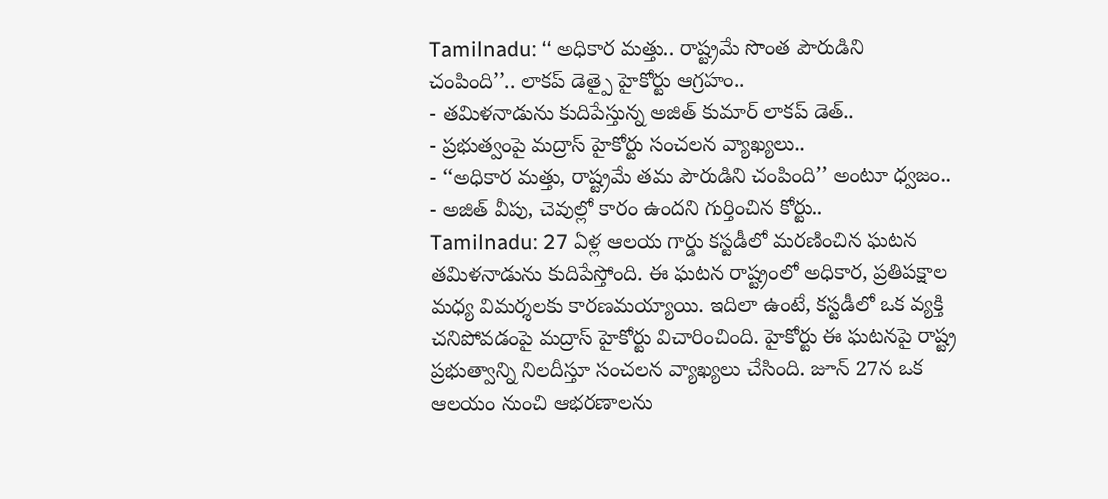Tamilnadu: ‘‘ అధికార మత్తు.. రాష్ట్రమే సొంత పౌరుడిని చంపింది’’.. లాకప్ డెత్పై హైకోర్టు ఆగ్రహం..
- తమిళనాడును కుదిపేస్తున్న అజిత్ కుమార్ లాకప్ డెత్..
- ప్రభుత్వంపై మద్రాస్ హైకోర్టు సంచలన వ్యాఖ్యలు..
- ‘‘అధికార మత్తు, రాష్ట్రమే తమ పౌరుడిని చంపింది’’ అంటూ ధ్వజం..
- అజిత్ వీపు, చెవుల్లో కారం ఉందని గుర్తించిన కోర్టు..
Tamilnadu: 27 ఏళ్ల ఆలయ గార్డు కస్టడీలో మరణించిన ఘటన తమిళనాడును కుదిపేస్తోంది. ఈ ఘటన రాష్ట్రంలో అధికార, ప్రతిపక్షాల మధ్య విమర్శలకు కారణమయ్యాయి. ఇదిలా ఉంటే, కస్టడీలో ఒక వ్యక్తి చనిపోవడంపై మద్రాస్ హైకోర్టు విచారించింది. హైకోర్టు ఈ ఘటనపై రాష్ట్ర ప్రభుత్వాన్ని నిలదీస్తూ సంచలన వ్యాఖ్యలు చేసింది. జూన్ 27న ఒక ఆలయం నుంచి ఆభరణాలను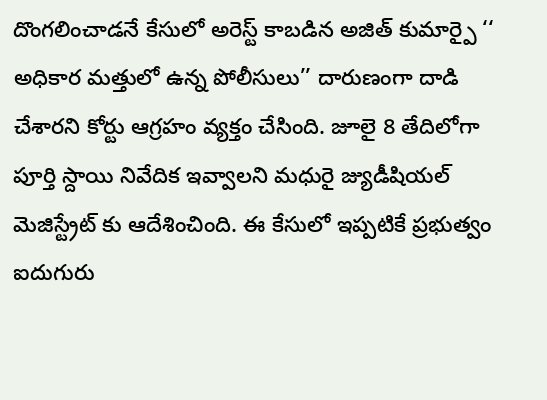దొంగలించాడనే కేసులో అరెస్ట్ కాబడిన అజిత్ కుమార్పై ‘‘ అధికార మత్తులో ఉన్న పోలీసులు’’ దారుణంగా దాడి చేశారని కోర్టు ఆగ్రహం వ్యక్తం చేసింది. జూలై 8 తేదిలోగా పూర్తి స్దాయి నివేదిక ఇవ్వాలని మధురై జ్యుడీషియల్ మెజిస్ట్రేట్ కు ఆదేశించింది. ఈ కేసులో ఇప్పటికే ప్రభుత్వం ఐదుగురు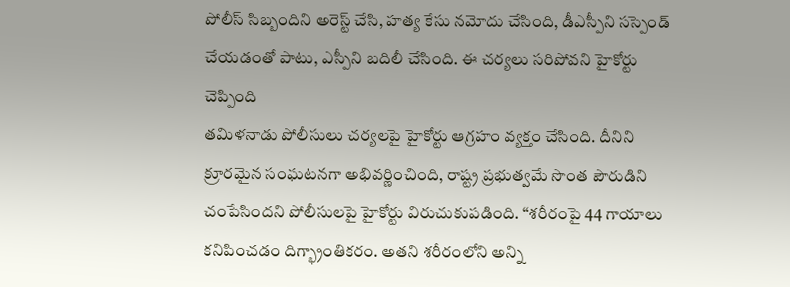పోలీస్ సిబ్బందిని అరెస్ట్ చేసి, హత్య కేసు నమోదు చేసింది, డీఎస్పీని సస్పెండ్ చేయడంతో పాటు, ఎస్పీని బదిలీ చేసింది. ఈ చర్యలు సరిపోవని హైకోర్టు చెప్పింది
తమిళనాడు పోలీసులు చర్యలపై హైకోర్టు ఆగ్రహం వ్యక్తం చేసింది. దీనిని క్రూరమైన సంఘటనగా అభివర్ణించింది, రాష్ట్ర ప్రభుత్వమే సొంత పౌరుడిని చంపేసిందని పోలీసులపై హైకోర్టు విరుచుకుపడింది. “శరీరంపై 44 గాయాలు కనిపించడం దిగ్భ్రాంతికరం. అతని శరీరంలోని అన్ని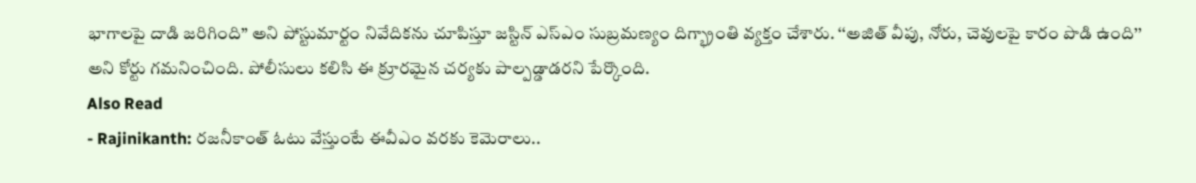భాగాలపై దాడి జరిగింది” అని పోస్టుమార్టం నివేదికను చూపిస్తూ జస్టిన్ ఎస్ఎం సుబ్రమణ్యం దిగ్భ్రాంతి వ్యక్తం చేశారు. ‘‘అజిత్ వీపు, నోరు, చెవులపై కారం పొడి ఉంది’’ అని కోర్టు గమనించింది. పోలీసులు కలిసి ఈ క్రూరమైన చర్యకు పాల్పడ్డాడరని పేర్కొంది.
Also Read
- Rajinikanth: రజనీకాంత్ ఓటు వేస్తుంటే ఈవీఎం వరకు కెమెరాలు..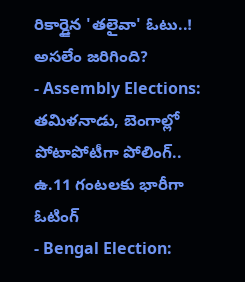రికార్డైన 'తలైవా' ఓటు..! అసలేం జరిగింది?
- Assembly Elections: తమిళనాడు, బెంగాల్లో పోటాపోటీగా పోలింగ్.. ఉ.11 గంటలకు భారీగా ఓటింగ్
- Bengal Election: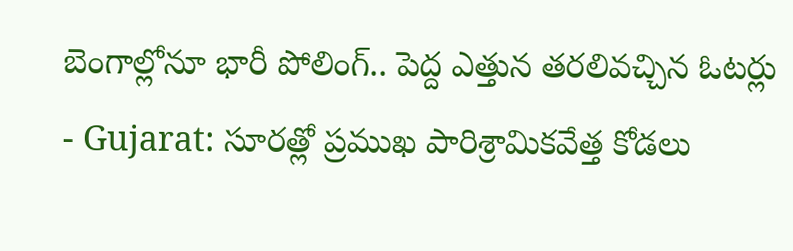బెంగాల్లోనూ భారీ పోలింగ్.. పెద్ద ఎత్తున తరలివచ్చిన ఓటర్లు
- Gujarat: సూరత్లో ప్రముఖ పారిశ్రామికవేత్త కోడలు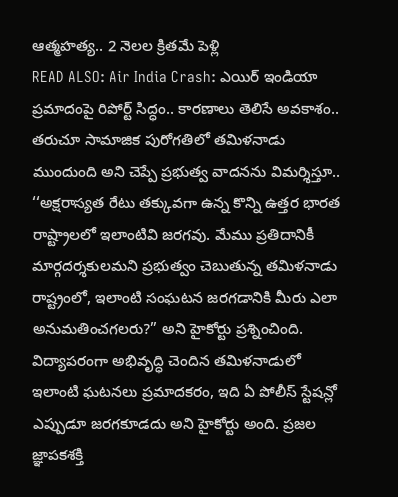ఆత్మహత్య.. 2 నెలల క్రితమే పెళ్లి
READ ALSO: Air India Crash: ఎయిర్ ఇండియా ప్రమాదంపై రిపోర్ట్ సిద్ధం.. కారణాలు తెలిసే అవకాశం..
తరుచూ సామాజిక పురోగతిలో తమిళనాడు ముందుంది అని చెప్పే ప్రభుత్వ వాదనను విమర్శిస్తూ.. ‘‘అక్షరాస్యత రేటు తక్కువగా ఉన్న కొన్ని ఉత్తర భారత రాష్ట్రాలలో ఇలాంటివి జరగవు. మేము ప్రతిదానికీ మార్గదర్శకులమని ప్రభుత్వం చెబుతున్న తమిళనాడు రాష్ట్రంలో, ఇలాంటి సంఘటన జరగడానికి మీరు ఎలా అనుమతించగలరు?” అని హైకోర్టు ప్రశ్నించింది. విద్యాపరంగా అభివృద్ధి చెందిన తమిళనాడులో ఇలాంటి ఘటనలు ప్రమాదకరం, ఇది ఏ పోలీస్ స్టేషన్లో ఎప్పుడూ జరగకూడదు అని హైకోర్టు అంది. ప్రజల జ్ఞాపకశక్తి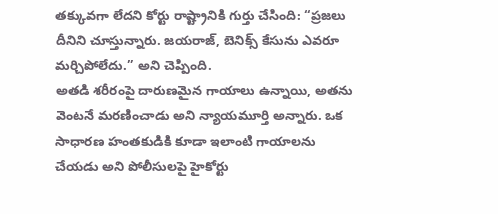తక్కువగా లేదని కోర్టు రాష్ట్రానికి గుర్తు చేసింది: “ప్రజలు దీనిని చూస్తున్నారు. జయరాజ్, బెనిక్స్ కేసును ఎవరూ మర్చిపోలేదు.” అని చెప్పింది.
అతడి శరీరంపై దారుణమైన గాయాలు ఉన్నాయి, అతను వెంటనే మరణించాడు అని న్యాయమూర్తి అన్నారు. ఒక సాధారణ హంతకుడికి కూడా ఇలాంటి గాయాలను చేయడు అని పోలీసులపై హైకోర్టు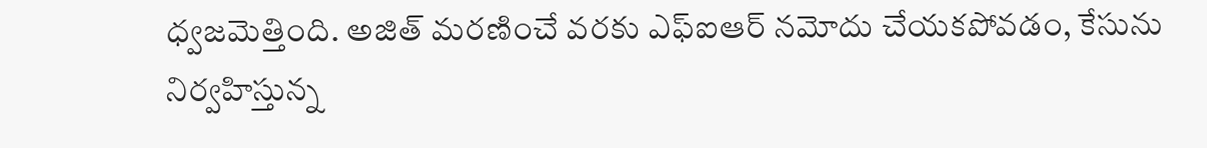ధ్వజమెత్తింది. అజిత్ మరణించే వరకు ఎఫ్ఐఆర్ నమోదు చేయకపోవడం, కేసును నిర్వహిస్తున్న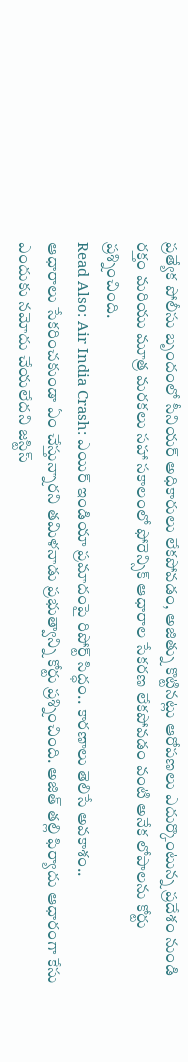ప్రత్యేక పోలీసు బృందంలో సీనియర్ అధికారులు లేకపోవడం, అజిత్ను కొట్టినట్లు ఆరోపణలు ఎదుర్కొంటున్న ప్రదేశం నుండి రక్తం మరియు మూత్ర మరకలు సహా సకాలంలో ఫోరెన్సిక్ ఆధారాల సేకరణ లేకపోవడం వంటి అనేక లోపాలను కోర్టు ప్రశ్నించింది.
Read Also: Air India Crash: ఎయిర్ ఇండియా ప్రమాదంపై రిపోర్ట్ సిద్ధం.. కారణాలు తెలిసే అవకాశం..
ఆధారాలు సేకరించకుండా ఏం చేస్తున్నారని తమిళనాడు ప్రభుత్వాన్ని కోర్టు ప్రశ్నించింది. అజిత్ తల్లి ఫిర్యాదు ఆధారంగా కేసు ఎందుకు నమోదు చేయలేదని జస్టిస్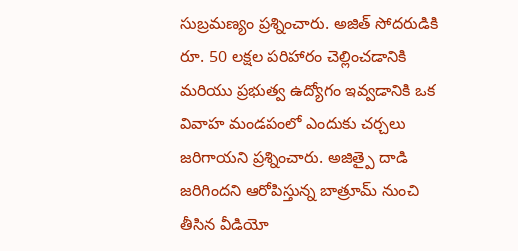సుబ్రమణ్యం ప్రశ్నించారు. అజిత్ సోదరుడికి రూ. 50 లక్షల పరిహారం చెల్లించడానికి మరియు ప్రభుత్వ ఉద్యోగం ఇవ్వడానికి ఒక వివాహ మండపంలో ఎందుకు చర్చలు జరిగాయని ప్రశ్నించారు. అజిత్పై దాడి జరిగిందని ఆరోపిస్తున్న బాత్రూమ్ నుంచి తీసిన వీడియో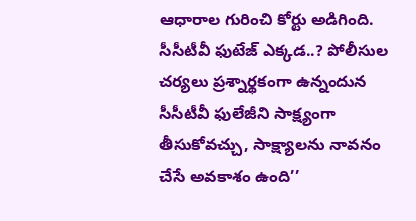ఆధారాల గురించి కోర్టు అడిగింది. సీసీటీవీ ఫుటేజ్ ఎక్కడ..? పోలీసుల చర్యలు ప్రశ్నార్థకంగా ఉన్నందున సీసీటీవీ ఫులేజీని సాక్ష్యంగా తీసుకోవచ్చు, సాక్ష్యాలను నావనం చేసే అవకాశం ఉంది’’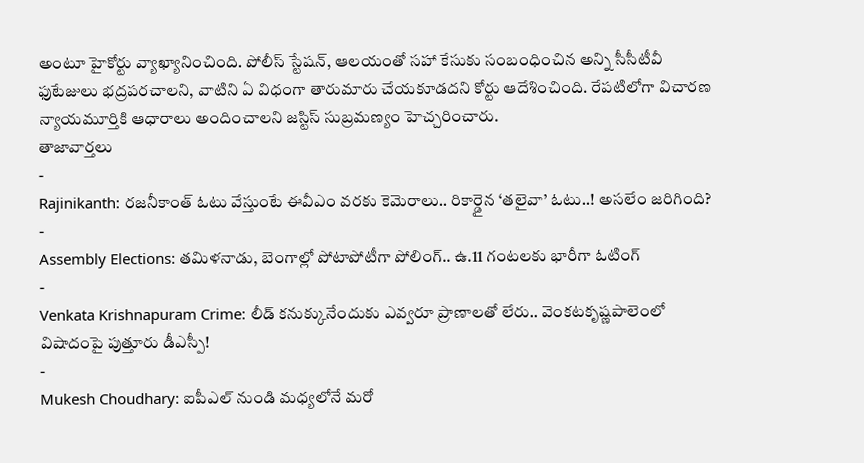అంటూ హైకోర్టు వ్యాఖ్యానించింది. పోలీస్ స్టేషన్, ఆలయంతో సహా కేసుకు సంబంధించిన అన్ని సీసీటీవీ ఫుటేజులు భద్రపరచాలని, వాటిని ఏ విధంగా తారుమారు చేయకూడదని కోర్టు ఆదేశించింది. రేపటిలోగా విచారణ న్యాయమూర్తికి ఆధారాలు అందించాలని జస్టిస్ సుబ్రమణ్యం హెచ్చరించారు.
తాజావార్తలు
-
Rajinikanth: రజనీకాంత్ ఓటు వేస్తుంటే ఈవీఎం వరకు కెమెరాలు.. రికార్డైన ‘తలైవా’ ఓటు..! అసలేం జరిగింది?
-
Assembly Elections: తమిళనాడు, బెంగాల్లో పోటాపోటీగా పోలింగ్.. ఉ.11 గంటలకు భారీగా ఓటింగ్
-
Venkata Krishnapuram Crime: లీడ్ కనుక్కునేందుకు ఎవ్వరూ ప్రాణాలతో లేరు.. వెంకటకృష్ణపాలెంలో విషాదంపై పుత్తూరు డీఎస్పీ!
-
Mukesh Choudhary: ఐపీఎల్ నుండి మధ్యలోనే మరో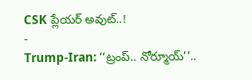CSK ప్లేయర్ అవుట్..!
-
Trump-Iran: ‘‘ట్రంప్.. నోర్మూయ్’’..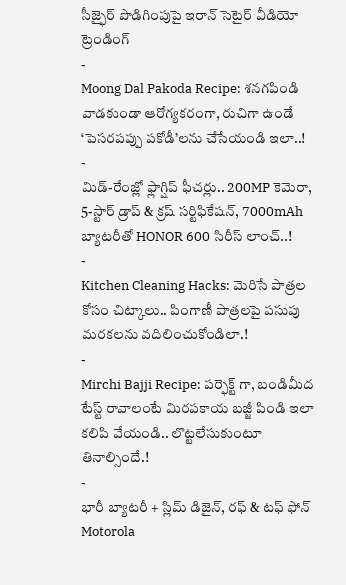సీజ్ఫైర్ పొడిగింపుపై ఇరాన్ సెటైర్ వీడియో
ట్రెండింగ్
-
Moong Dal Pakoda Recipe: శనగపిండి వాడకుండా ఆరోగ్యకరంగా, రుచిగా ఉండే ‘పెసరపప్పు పకోడీ’లను చేసేయండి ఇలా..!
-
మిడ్-రేంజ్లో ఫ్లాగ్షిప్ ఫీచర్లు.. 200MP కెమెరా, 5-స్టార్ డ్రాప్ & క్రష్ సర్టిఫికేషన్, 7000mAh బ్యాటరీతో HONOR 600 సిరీస్ లాంచ్..!
-
Kitchen Cleaning Hacks: మెరిసే పాత్రల కోసం చిట్కాలు.. పింగాణీ పాత్రలపై పసుపు మరకలను వదిలించుకోండిలా.!
-
Mirchi Bajji Recipe: పర్ఫెక్ట్ గా, బండిమీద టేస్ట్ రావాలంటే మిరపకాయ బజ్జీ పిండి ఇలా కలిపి వేయండి.. లొట్టలేసుకుంటూ తినాల్సిందే.!
-
భారీ బ్యాటరీ + స్లిమ్ డిజైన్, రఫ్ & టఫ్ ఫోన్ Motorola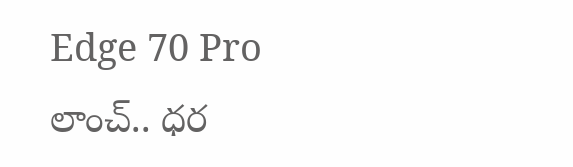Edge 70 Pro లాంచ్.. ధర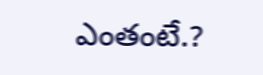ఎంతంటే.?